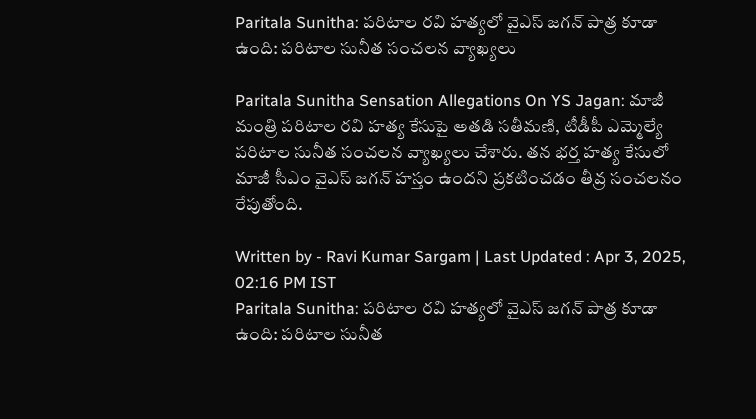Paritala Sunitha: పరిటాల రవి హత్యలో వైఎస్‌ జగన్‌ పాత్ర కూడా ఉంది: పరిటాల సునీత సంచలన వ్యాఖ్యలు

Paritala Sunitha Sensation Allegations On YS Jagan: మాజీ మంత్రి పరిటాల రవి హత్య కేసుపై అతడి సతీమణి, టీడీపీ ఎమ్మెల్యే పరిటాల సునీత సంచలన వ్యాఖ్యలు చేశారు. తన భర్త హత్య కేసులో మాజీ సీఎం వైఎస్‌ జగన్‌ హస్తం ఉందని ప్రకటించడం తీవ్ర సంచలనం రేపుతోంది.

Written by - Ravi Kumar Sargam | Last Updated : Apr 3, 2025, 02:16 PM IST
Paritala Sunitha: పరిటాల రవి హత్యలో వైఎస్‌ జగన్‌ పాత్ర కూడా ఉంది: పరిటాల సునీత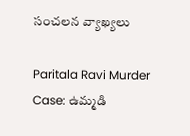సంచలన వ్యాఖ్యలు

Paritala Ravi Murder Case: ఉమ్మడి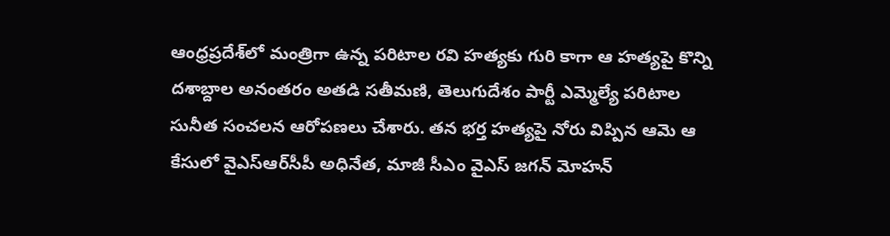ఆంధ్రప్రదేశ్‌లో మంత్రిగా ఉన్న పరిటాల రవి హత్యకు గురి కాగా ఆ హత్యపై కొన్ని దశాబ్దాల అనంతరం అతడి సతీమణి, తెలుగుదేశం పార్టీ ఎమ్మెల్యే పరిటాల సునీత సంచలన ఆరోపణలు చేశారు. తన భర్త హత్యపై నోరు విప్పిన ఆమె ఆ కేసులో వైఎస్‌ఆర్‌సీపీ అధినేత, మాజీ సీఎం వైఎస్ జగన్ మోహన్‌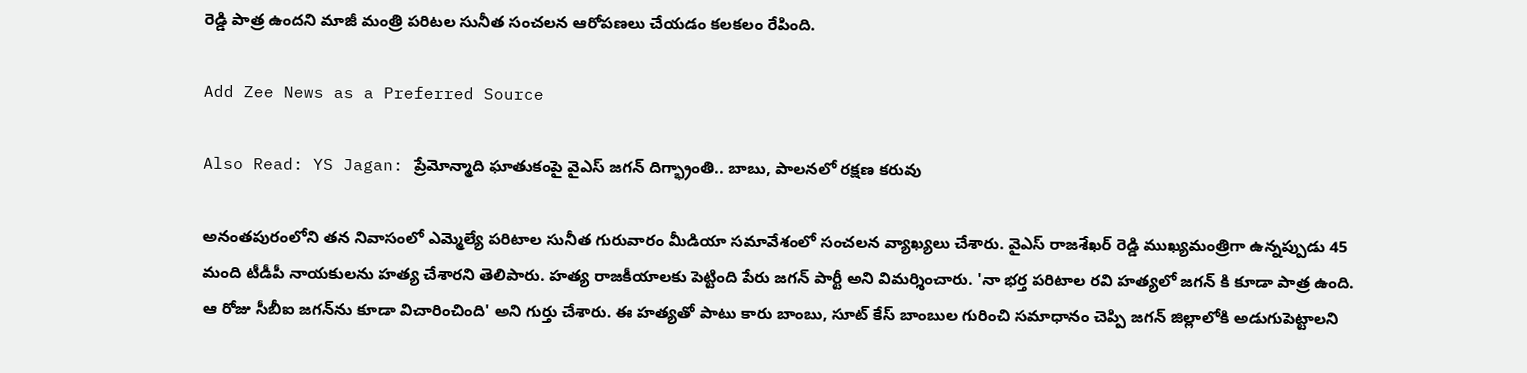రెడ్డి పాత్ర ఉందని మాజీ మంత్రి పరిటల సునీత సంచలన ఆరోపణలు చేయడం కలకలం రేపింది.

Add Zee News as a Preferred Source

Also Read: YS Jagan: ప్రేమోన్మాది ఘాతుకంపై వైఎస్‌ జగన్‌ దిగ్భ్రాంతి.. బాబు, పాలనలో రక్షణ కరువు

అనంతపురంలోని తన నివాసంలో ఎమ్మెల్యే పరిటాల సునీత గురువారం మీడియా సమావేశంలో సంచలన వ్యాఖ్యలు చేశారు. వైఎస్‌ రాజశేఖర్ రెడ్డి ముఖ్యమంత్రిగా ఉన్నప్పుడు 45 మంది టీడీపీ నాయకులను హత్య చేశారని తెలిపారు. హత్య రాజకీయాలకు పెట్టింది పేరు జగన్ పార్టీ అని విమర్శించారు. 'నా భర్త పరిటాల రవి హత్యలో జగన్ కి కూడా పాత్ర ఉంది. ఆ రోజు సీబీఐ జగన్‌ను కూడా విచారించింది' అని గుర్తు చేశారు. ఈ హత్యతో పాటు కారు బాంబు, సూట్ కేస్ బాంబుల గురించి సమాధానం చెప్పి జగన్ జిల్లాలోకి అడుగుపెట్టాలని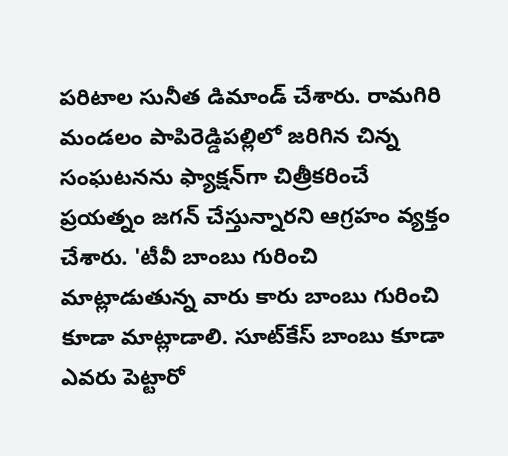పరిటాల సునీత డిమాండ్ చేశారు. రామగిరి మండలం పాపిరెడ్డిపల్లిలో జరిగిన చిన్న సంఘటనను ఫ్యాక్షన్‌గా చిత్రీకరించే ప్రయత్నం జగన్‌ చేస్తున్నారని ఆగ్రహం వ్యక్తం చేశారు. 'టీవీ బాంబు గురించి మాట్లాడుతున్న వారు కారు బాంబు గురించి కూడా మాట్లాడాలి. సూట్‌కేస్ బాంబు కూడా ఎవరు పెట్టారో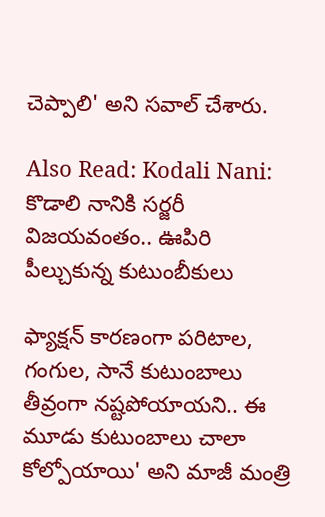చెప్పాలి' అని సవాల్‌ చేశారు.

Also Read: Kodali Nani: కొడాలి నానికి సర్జరీ విజయవంతం.. ఊపిరి పీల్చుకున్న కుటుంబీకులు

ఫ్యాక్షన్ కారణంగా పరిటాల, గంగుల, సానే కుటుంబాలు తీవ్రంగా నష్టపోయాయని.. ఈ మూడు కుటుంబాలు చాలా కోల్పోయాయి' అని మాజీ మంత్రి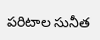పరిటాల సునీత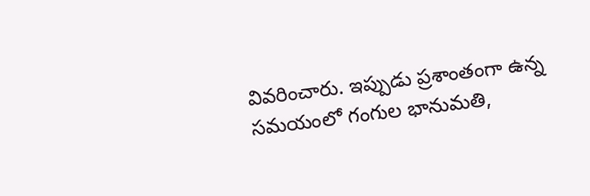వివరించారు. ఇప్పుడు ప్రశాంతంగా ఉన్న సమయంలో గంగుల భానుమతి,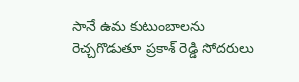సానే ఉమ కుటుంబాలను రెచ్చగొడుతూ ప్రకాశ్‌ రెడ్డి సోదరులు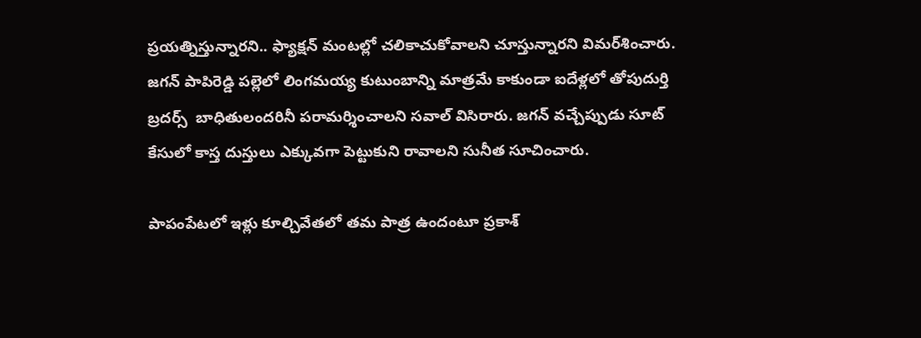ప్రయత్నిస్తున్నారని.. ఫ్యాక్షన్‌ మంటల్లో చలికాచుకోవాలని చూస్తున్నారని విమర్‌శించారు. జగన్ పాపిరెడ్డి పల్లెలో లింగమయ్య కుటుంబాన్ని మాత్రమే కాకుండా ఐదేళ్లలో తోపుదుర్తి బ్రదర్స్  బాధితులందరినీ పరామర్శించాలని సవాల్‌ విసిరారు. జగన్‌ వచ్చేప్పుడు సూట్ కేసులో కాస్త దుస్తులు ఎక్కువగా పెట్టుకుని రావాలని సునీత సూచించారు.

పాపంపేటలో ఇళ్లు కూల్చివేతలో తమ పాత్ర ఉందంటూ ప్రకాశ్‌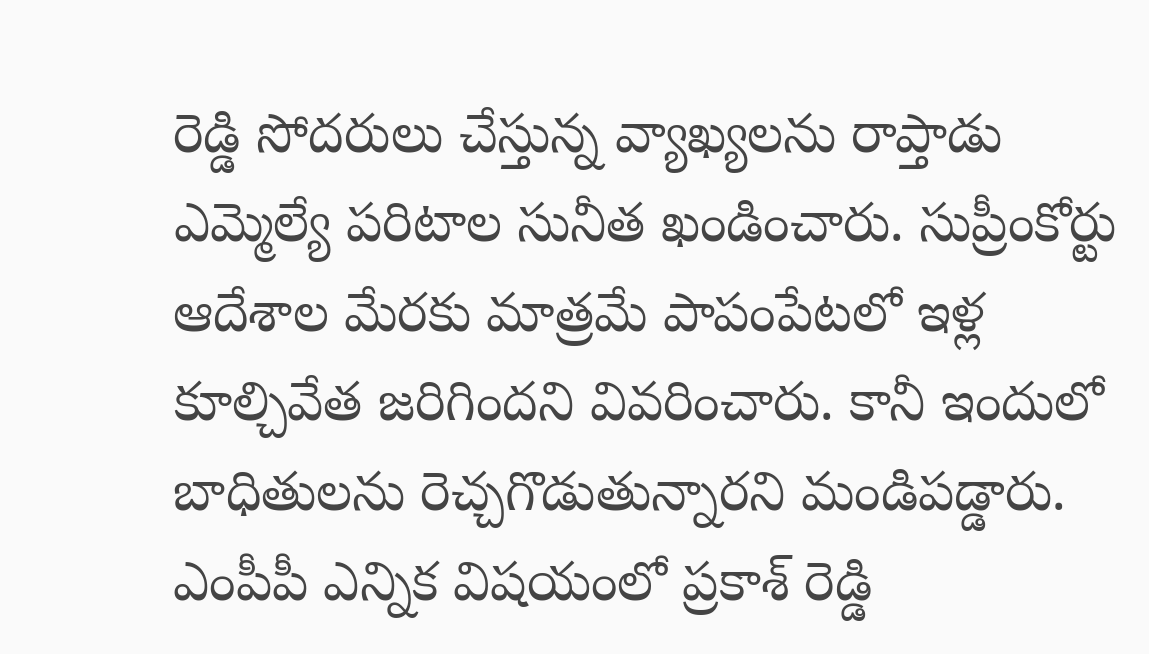రెడ్డి సోదరులు చేస్తున్న వ్యాఖ్యలను రాప్తాడు ఎమ్మెల్యే పరిటాల సునీత ఖండించారు. సుప్రీంకోర్టు ఆదేశాల మేరకు మాత్రమే పాపంపేటలో ఇళ్ల కూల్చివేత జరిగిందని వివరించారు. కానీ ఇందులో బాధితులను రెచ్చగొడుతున్నారని మండిపడ్డారు. ఎంపీపీ ఎన్నిక విషయంలో ప్రకాశ్‌ రెడ్డి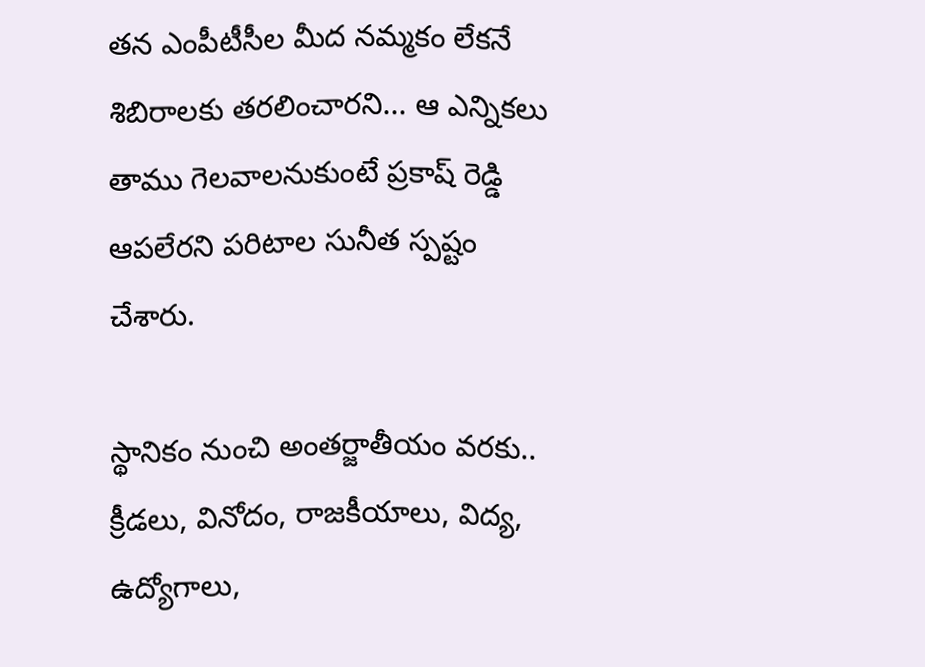తన ఎంపీటీసీల మీద నమ్మకం లేకనే శిబిరాలకు తరలించారని... ఆ ఎన్నికలు తాము గెలవాలనుకుంటే ప్రకాష్ రెడ్డి ఆపలేరని పరిటాల సునీత స్పష్టం చేశారు.

స్థానికం నుంచి అంతర్జాతీయం వరకు.. క్రీడలు, వినోదం, రాజకీయాలు, విద్య, ఉద్యోగాలు,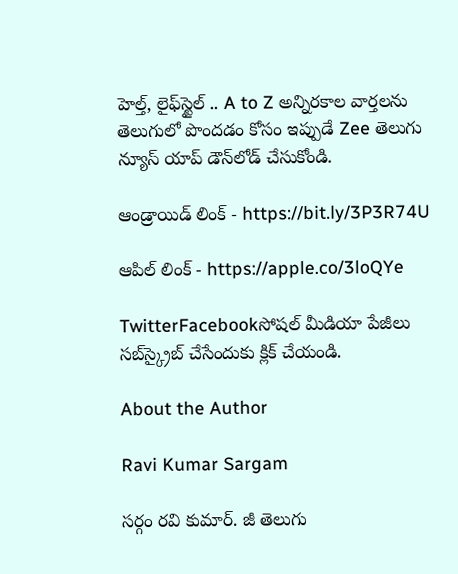హెల్త్, లైఫ్‌స్టైల్ .. A to Z అన్నిరకాల వార్తలను తెలుగులో పొందడం కోసం ఇప్పుడే Zee తెలుగు న్యూస్ యాప్ డౌన్‌లోడ్ చేసుకోండి.

ఆండ్రాయిడ్ లింక్ - https://bit.ly/3P3R74U

ఆపిల్ లింక్ - https://apple.co/3loQYe

TwitterFacebookసోషల్ మీడియా పేజీలు సబ్‌స్క్రైబ్ చేసేందుకు క్లిక్ చేయండి.

About the Author

Ravi Kumar Sargam

సర్గం రవి కుమార్‌. జీ తెలుగు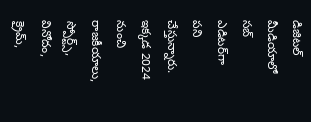డిజిటల్ మీడియాలో సబ్ ఎడిటర్‌గా పని చేస్తున్నారు. ఇక్కడ 2024 నుంచి రాజకీయాలు, స్పోర్ట్స్, వినోదం, క్రైమ్,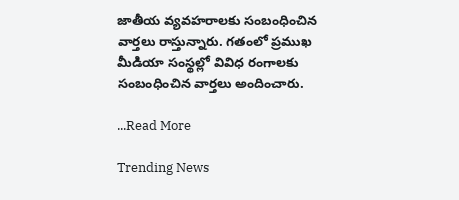జాతీయ వ్యవహరాలకు సంబంధించిన వార్తలు రాస్తున్నారు. గతంలో ప్రముఖ మీడియా సంస్థల్లో వివిధ రంగాలకు సంబంధించిన వార్తలు అందించారు.

...Read More

Trending News